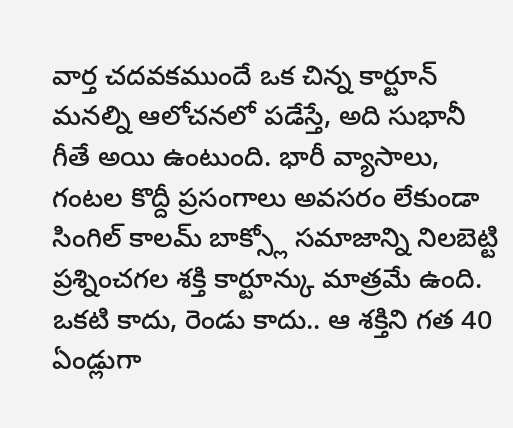వార్త చదవకముందే ఒక చిన్న కార్టూన్ మనల్ని ఆలోచనలో పడేస్తే, అది సుభానీ గీతే అయి ఉంటుంది. భారీ వ్యాసాలు, గంటల కొద్దీ ప్రసంగాలు అవసరం లేకుండా సింగిల్ కాలమ్ బాక్స్లో సమాజాన్ని నిలబెట్టి ప్రశ్నించగల శక్తి కార్టూన్కు మాత్రమే ఉంది. ఒకటి కాదు, రెండు కాదు.. ఆ శక్తిని గత 40 ఏండ్లుగా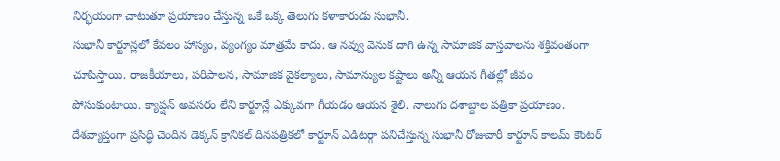నిర్భయంగా చాటుతూ ప్రయాణం చేస్తున్న ఒకే ఒక్క తెలుగు కళాకారుడు సుభానీ.
సుభానీ కార్టూన్లలో కేవలం హాస్యం, వ్యంగ్యం మాత్రమే కాదు. ఆ నవ్వు వెనుక దాగి ఉన్న సామాజిక వాస్తవాలను శక్తివంతంగా చూపిస్తాయి. రాజకీయాలు, పరిపాలన, సామాజిక వైకల్యాలు, సామాన్యుల కష్టాలు అన్నీ ఆయన గీతల్లో జీవం పోసుకుంటాయి. క్యాప్షన్ అవసరం లేని కార్టూన్లే ఎక్కువగా గీయడం ఆయన శైలి. నాలుగు దశాబ్దాల పత్రికా ప్రయాణం. దేశవ్యాప్తంగా ప్రసిద్ధి చెందిన డెక్కన్ క్రానికల్ దినపత్రికలో కార్టూన్ ఎడిటర్గా పనిచేస్తున్న సుభానీ రోజువారీ కార్టూన్ కాలమ్ కౌంటర్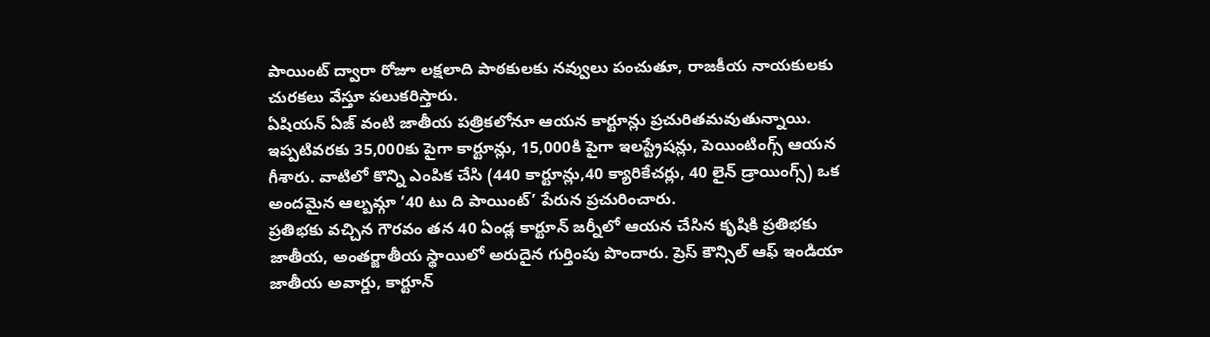పాయింట్ ద్వారా రోజూ లక్షలాది పాఠకులకు నవ్వులు పంచుతూ, రాజకీయ నాయకులకు చురకలు వేస్తూ పలుకరిస్తారు.
ఏషియన్ ఏజ్ వంటి జాతీయ పత్రికలోనూ ఆయన కార్టూన్లు ప్రచురితమవుతున్నాయి. ఇప్పటివరకు 35,000కు పైగా కార్టూన్లు, 15,000కి పైగా ఇలస్ట్రేషన్లు, పెయింటింగ్స్ ఆయన గీశారు. వాటిలో కొన్ని ఎంపిక చేసి (440 కార్టూన్లు,40 క్యారికేచర్లు, 40 లైన్ డ్రాయింగ్స్) ఒక అందమైన ఆల్బమ్గా ‘40 టు ది పాయింట్’ పేరున ప్రచురించారు.
ప్రతిభకు వచ్చిన గౌరవం తన 40 ఏండ్ల కార్టూన్ జర్నీలో ఆయన చేసిన కృషికి ప్రతిభకు జాతీయ, అంతర్జాతీయ స్థాయిలో అరుదైన గుర్తింపు పొందారు. ప్రెస్ కౌన్సిల్ ఆఫ్ ఇండియా జాతీయ అవార్డు, కార్టూన్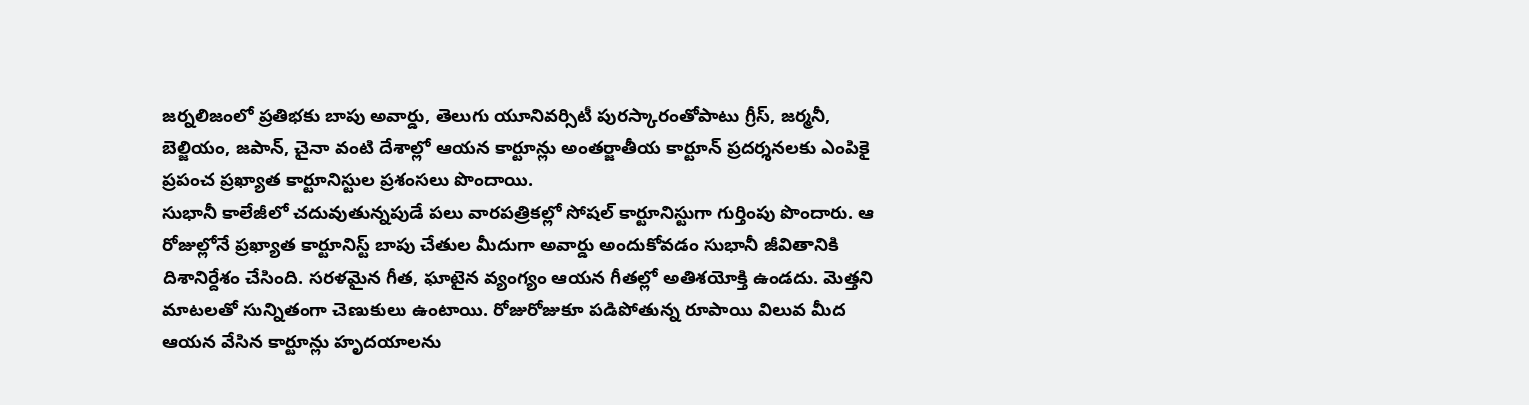జర్నలిజంలో ప్రతిభకు బాపు అవార్డు, తెలుగు యూనివర్సిటీ పురస్కారంతోపాటు గ్రీస్, జర్మనీ, బెల్జియం, జపాన్, చైనా వంటి దేశాల్లో ఆయన కార్టూన్లు అంతర్జాతీయ కార్టూన్ ప్రదర్శనలకు ఎంపికై ప్రపంచ ప్రఖ్యాత కార్టూనిస్టుల ప్రశంసలు పొందాయి.
సుభానీ కాలేజీలో చదువుతున్నపుడే పలు వారపత్రికల్లో సోషల్ కార్టూనిస్టుగా గుర్తింపు పొందారు. ఆ రోజుల్లోనే ప్రఖ్యాత కార్టూనిస్ట్ బాపు చేతుల మీదుగా అవార్డు అందుకోవడం సుభానీ జీవితానికి దిశానిర్దేశం చేసింది. సరళమైన గీత, ఘాటైన వ్యంగ్యం ఆయన గీతల్లో అతిశయోక్తి ఉండదు. మెత్తని మాటలతో సున్నితంగా చెణుకులు ఉంటాయి. రోజురోజుకూ పడిపోతున్న రూపాయి విలువ మీద ఆయన వేసిన కార్టూన్లు హృదయాలను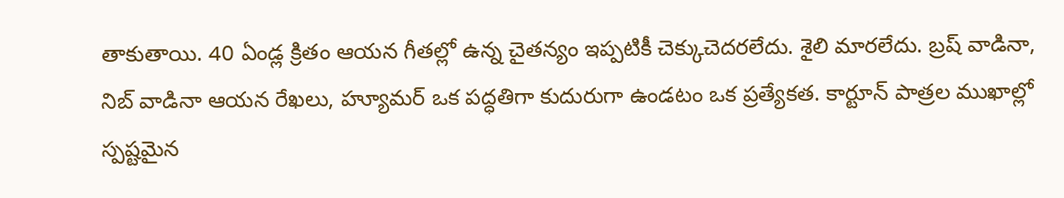తాకుతాయి. 40 ఏండ్ల క్రితం ఆయన గీతల్లో ఉన్న చైతన్యం ఇప్పటికీ చెక్కుచెదరలేదు. శైలి మారలేదు. బ్రష్ వాడినా, నిబ్ వాడినా ఆయన రేఖలు, హ్యూమర్ ఒక పద్ధతిగా కుదురుగా ఉండటం ఒక ప్రత్యేకత. కార్టూన్ పాత్రల ముఖాల్లో స్పష్టమైన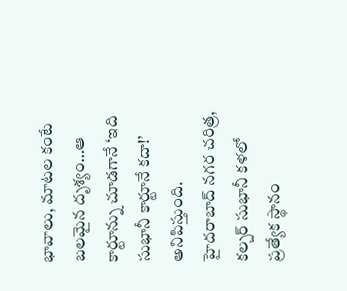భావాలు, మాటల కంటే బలమైన దృశ్యం…ఆ కార్టూన్ను చూడగానే ‘ఇది సుభానీ కార్టూనే కదా!’ అనిపిస్తుంది.
హైదరాబాద్ నగర చరిత్ర, కల్చర్ సుభానీ కళలో ప్రత్యేక స్థానం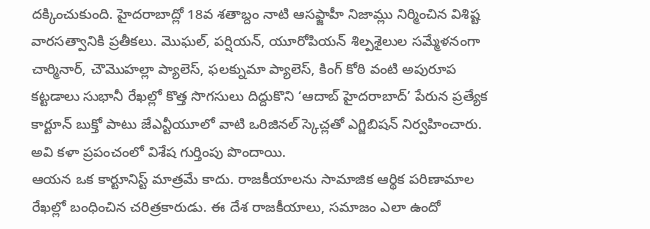దక్కించుకుంది. హైదరాబాద్లో 18వ శతాబ్దం నాటి ఆసఫ్జాహీ నిజామ్లు నిర్మించిన విశిష్ట వారసత్వానికి ప్రతీకలు. మొఘల్, పర్షియన్, యూరోపియన్ శిల్పశైలుల సమ్మేళనంగా చార్మినార్, చౌమొహల్లా ప్యాలెస్, ఫలక్నుమా ప్యాలెస్, కింగ్ కోఠి వంటి అపురూప కట్టడాలు సుభానీ రేఖల్లో కొత్త సొగసులు దిద్దుకొని ‘ఆదాబ్ హైదరాబాద్’ పేరున ప్రత్యేక కార్టూన్ బుక్తో పాటు జేఎన్టీయూలో వాటి ఒరిజినల్ స్కెచ్లతో ఎగ్జిబిషన్ నిర్వహించారు. అవి కళా ప్రపంచంలో విశేష గుర్తింపు పొందాయి.
ఆయన ఒక కార్టూనిస్ట్ మాత్రమే కాదు. రాజకీయాలను సామాజిక ఆర్థిక పరిణామాల రేఖల్లో బంధించిన చరిత్రకారుడు. ఈ దేశ రాజకీయాలు, సమాజం ఎలా ఉందో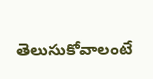తెలుసుకోవాలంటే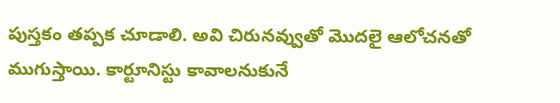పుస్తకం తప్పక చూడాలి. అవి చిరునవ్వుతో మొదలై ఆలోచనతో ముగుస్తాయి. కార్టూనిస్టు కావాలనుకునే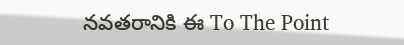నవతరానికి ఈ To The Point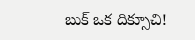బుక్ ఒక దిక్సూచి!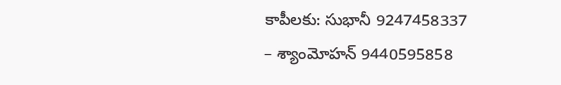కాపీలకు: సుభానీ 9247458337
– శ్యాంమోహన్ 9440595858